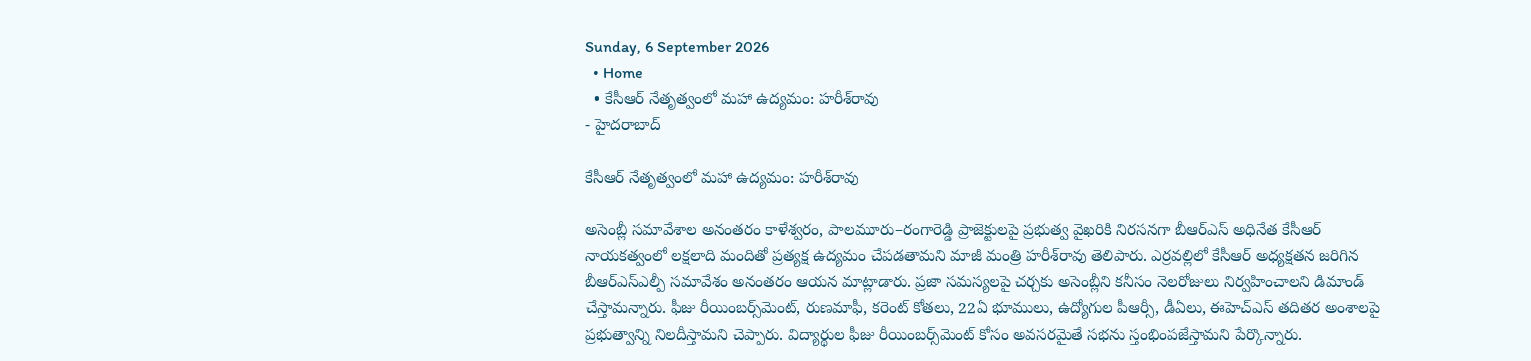Sunday, 6 September 2026
  • Home
  • కేసీఆర్ నేతృత్వంలో మహా ఉద్యమం: హరీశ్‌రావు
- హైదరాబాద్

కేసీఆర్ నేతృత్వంలో మహా ఉద్యమం: హరీశ్‌రావు

అసెంబ్లీ సమావేశాల అనంతరం కాళేశ్వరం, పాలమూరు–రంగారెడ్డి ప్రాజెక్టులపై ప్రభుత్వ వైఖరికి నిరసనగా బీఆర్ఎస్ అధినేత కేసీఆర్ నాయకత్వంలో లక్షలాది మందితో ప్రత్యక్ష ఉద్యమం చేపడతామని మాజీ మంత్రి హరీశ్‌రావు తెలిపారు. ఎర్రవల్లిలో కేసీఆర్ అధ్యక్షతన జరిగిన బీఆర్ఎస్ఎల్పీ సమావేశం అనంతరం ఆయన మాట్లాడారు. ప్రజా సమస్యలపై చర్చకు అసెంబ్లీని కనీసం నెలరోజులు నిర్వహించాలని డిమాండ్ చేస్తామన్నారు. ఫీజు రీయింబర్స్‌మెంట్, రుణమాఫీ, కరెంట్ కోతలు, 22ఏ భూములు, ఉద్యోగుల పీఆర్సీ, డీఏలు, ఈహెచ్ఎస్ తదితర అంశాలపై ప్రభుత్వాన్ని నిలదీస్తామని చెప్పారు. విద్యార్థుల ఫీజు రీయింబర్స్‌మెంట్ కోసం అవసరమైతే సభను స్తంభింపజేస్తామని పేర్కొన్నారు.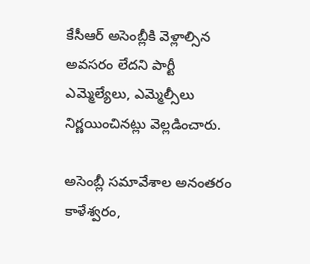కేసీఆర్ అసెంబ్లీకి వెళ్లాల్సిన అవసరం లేదని పార్టీ ఎమ్మెల్యేలు, ఎమ్మెల్సీలు నిర్ణయించినట్లు వెల్లడించారు.

అసెంబ్లీ సమావేశాల అనంతరం కాళేశ్వరం,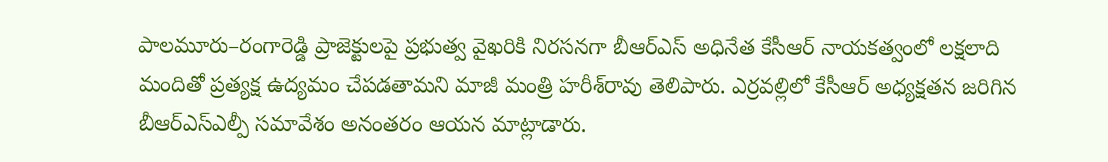పాలమూరు–రంగారెడ్డి ప్రాజెక్టులపై ప్రభుత్వ వైఖరికి నిరసనగా బీఆర్ఎస్ అధినేత కేసీఆర్ నాయకత్వంలో లక్షలాది మందితో ప్రత్యక్ష ఉద్యమం చేపడతామని మాజీ మంత్రి హరీశ్‌రావు తెలిపారు. ఎర్రవల్లిలో కేసీఆర్ అధ్యక్షతన జరిగిన బీఆర్ఎస్ఎల్పీ సమావేశం అనంతరం ఆయన మాట్లాడారు.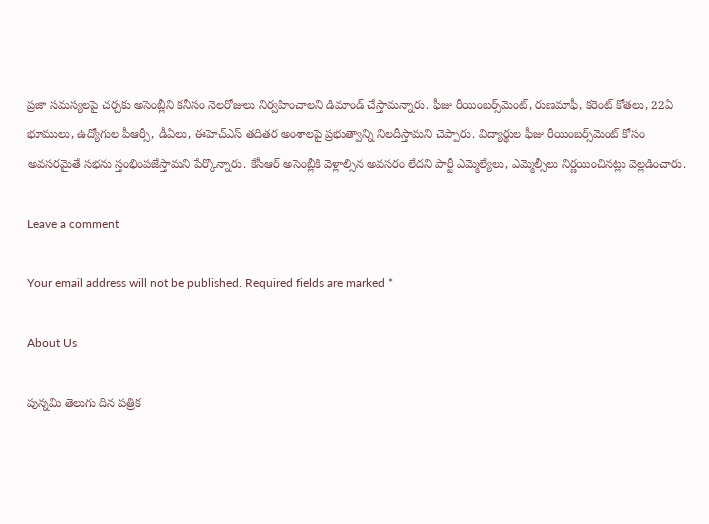ప్రజా సమస్యలపై చర్చకు అసెంబ్లీని కనీసం నెలరోజులు నిర్వహించాలని డిమాండ్ చేస్తామన్నారు. ఫీజు రీయింబర్స్‌మెంట్, రుణమాఫీ, కరెంట్ కోతలు, 22ఏ భూములు, ఉద్యోగుల పీఆర్సీ, డీఏలు, ఈహెచ్ఎస్ తదితర అంశాలపై ప్రభుత్వాన్ని నిలదీస్తామని చెప్పారు. విద్యార్థుల ఫీజు రీయింబర్స్‌మెంట్ కోసం అవసరమైతే సభను స్తంభింపజేస్తామని పేర్కొన్నారు. కేసీఆర్ అసెంబ్లీకి వెళ్లాల్సిన అవసరం లేదని పార్టీ ఎమ్మెల్యేలు, ఎమ్మెల్సీలు నిర్ణయించినట్లు వెల్లడించారు.

Leave a comment

Your email address will not be published. Required fields are marked *

About Us

పున్నమి తెలుగు దిన పత్రిక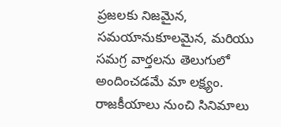ప్రజలకు నిజమైన, సమయానుకూలమైన, మరియు సమగ్ర వార్తలను తెలుగులో అందించడమే మా లక్ష్యం.
రాజకీయాలు నుంచి సినిమాలు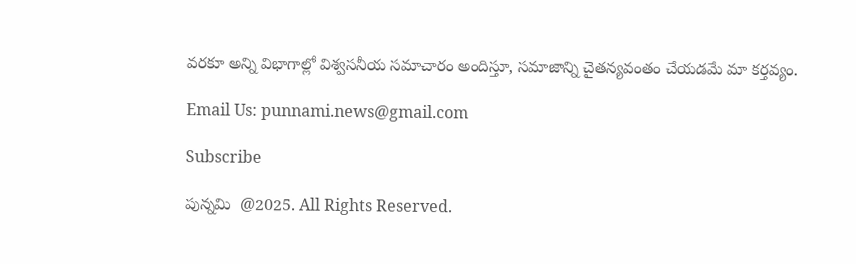వరకూ అన్ని విభాగాల్లో విశ్వసనీయ సమాచారం అందిస్తూ, సమాజాన్ని చైతన్యవంతం చేయడమే మా కర్తవ్యం.

Email Us: punnami.news@gmail.com

Subscribe

పున్నమి  @2025. All Rights Reserved.